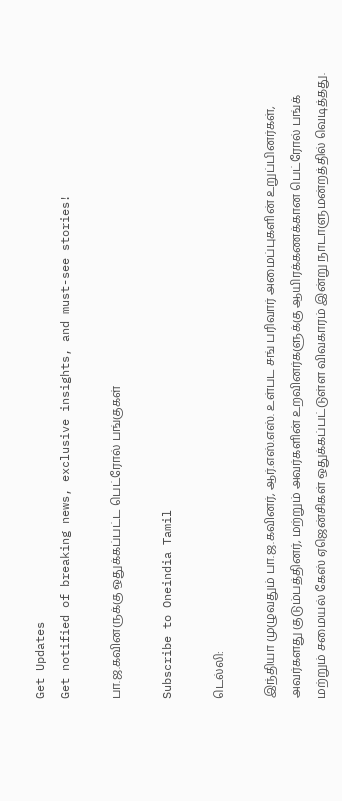Get Updates
Get notified of breaking news, exclusive insights, and must-see stories!

பா.ஜ.கவினருக்கு ஒதுக்கப்பட்ட பெட்ரோல் பங்குகள்

Subscribe to Oneindia Tamil

டெல்லி:

இந்தியா முழுவதும் பா.ஜ.கவினர், ஆர்.எஸ்.எஸ். உள்பட சங் பரிவார் அமைப்புகளின் உறுப்பினர்கள், அவர்களது குடும்பத்தினர், மற்றும் அவர்களின் உறவினர்களுக்கு ஆயிரக்கணக்கான பெட்ரோல் பங்க் மற்றும் சமையல் கேஸ் ஏஜென்சிகள் ஒதுக்கப்பட்டுள்ள விவகாரம் இன்று நாடாளுமன்றத்தில் வெடித்தது.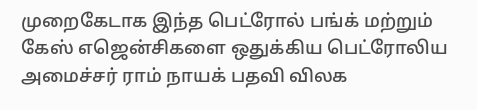முறைகேடாக இந்த பெட்ரோல் பங்க் மற்றும் கேஸ் எஜென்சிகளை ஒதுக்கிய பெட்ரோலிய அமைச்சர் ராம் நாயக் பதவி விலக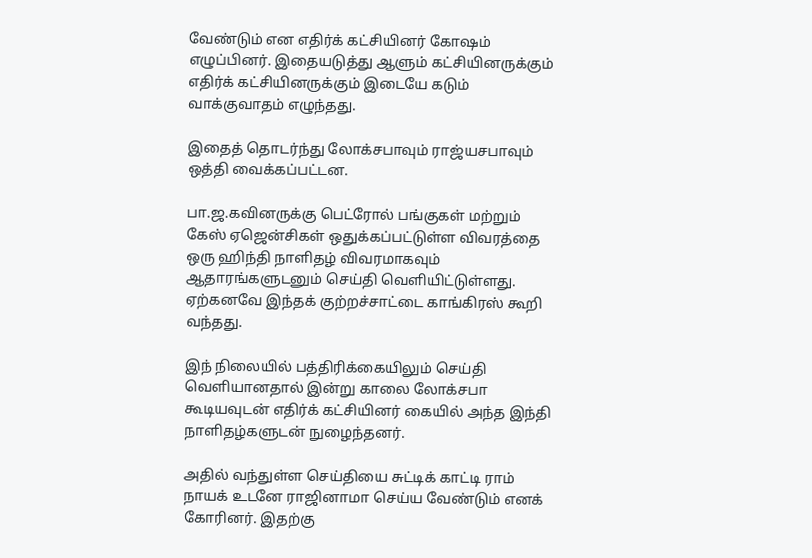வேண்டும் என எதிர்க் கட்சியினர் கோஷம் எழுப்பினர். இதையடுத்து ஆளும் கட்சியினருக்கும் எதிர்க் கட்சியினருக்கும் இடையே கடும் வாக்குவாதம் எழுந்தது.

இதைத் தொடர்ந்து லோக்சபாவும் ராஜ்யசபாவும் ஒத்தி வைக்கப்பட்டன.

பா.ஜ.கவினருக்கு பெட்ரோல் பங்குகள் மற்றும் கேஸ் ஏஜென்சிகள் ஒதுக்கப்பட்டுள்ள விவரத்தை ஒரு ஹிந்தி நாளிதழ் விவரமாகவும் ஆதாரங்களுடனும் செய்தி வெளியிட்டுள்ளது. ஏற்கனவே இந்தக் குற்றச்சாட்டை காங்கிரஸ் கூறி வந்தது.

இந் நிலையில் பத்திரிக்கையிலும் செய்தி வெளியானதால் இன்று காலை லோக்சபா கூடியவுடன் எதிர்க் கட்சியினர் கையில் அந்த இந்தி நாளிதழ்களுடன் நுழைந்தனர்.

அதில் வந்துள்ள செய்தியை சுட்டிக் காட்டி ராம் நாயக் உடனே ராஜினாமா செய்ய வேண்டும் எனக் கோரினர். இதற்கு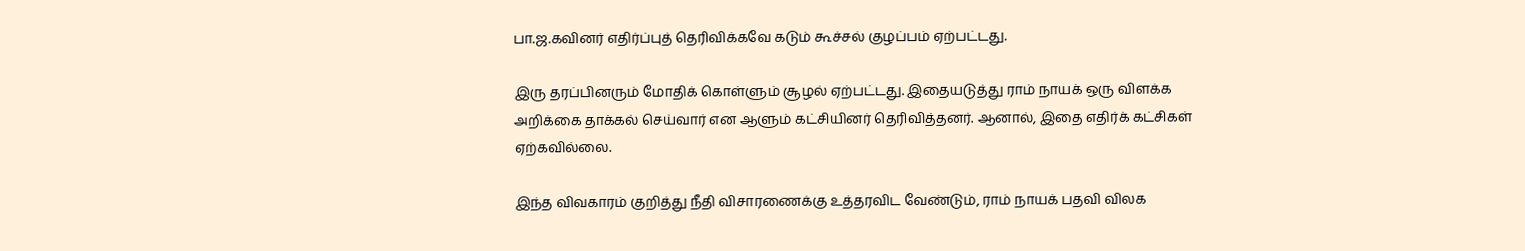பா.ஜ.கவினர் எதிர்ப்புத் தெரிவிக்கவே கடும் கூச்சல் குழப்பம் ஏற்பட்டது.

இரு தரப்பினரும் மோதிக் கொள்ளும் சூழல் ஏற்பட்டது. இதையடுத்து ராம் நாயக் ஒரு விளக்க அறிக்கை தாக்கல் செய்வார் என ஆளும் கட்சியினர் தெரிவித்தனர். ஆனால், இதை எதிர்க் கட்சிகள் ஏற்கவில்லை.

இந்த விவகாரம் குறித்து நீதி விசாரணைக்கு உத்தரவிட வேண்டும், ராம் நாயக் பதவி விலக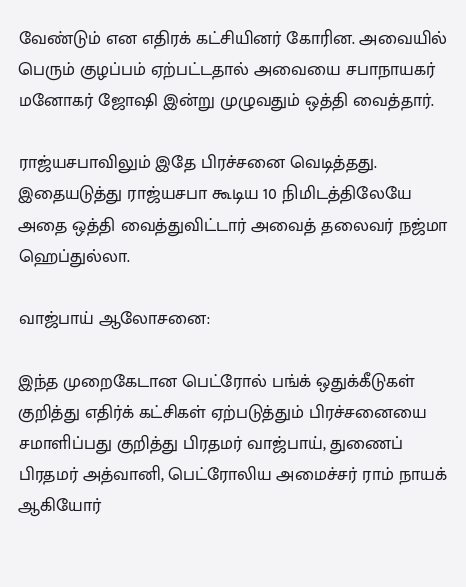வேண்டும் என எதிரக் கட்சியினர் கோரின. அவையில் பெரும் குழப்பம் ஏற்பட்டதால் அவையை சபாநாயகர் மனோகர் ஜோஷி இன்று முழுவதும் ஒத்தி வைத்தார்.

ராஜ்யசபாவிலும் இதே பிரச்சனை வெடித்தது. இதையடுத்து ராஜ்யசபா கூடிய 10 நிமிடத்திலேயே அதை ஒத்தி வைத்துவிட்டார் அவைத் தலைவர் நஜ்மா ஹெப்துல்லா.

வாஜ்பாய் ஆலோசனை:

இந்த முறைகேடான பெட்ரோல் பங்க் ஒதுக்கீடுகள் குறித்து எதிர்க் கட்சிகள் ஏற்படுத்தும் பிரச்சனையை சமாளிப்பது குறித்து பிரதமர் வாஜ்பாய், துணைப் பிரதமர் அத்வானி, பெட்ரோலிய அமைச்சர் ராம் நாயக் ஆகியோர்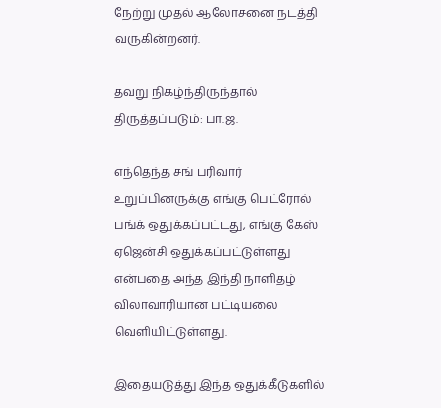நேற்று முதல் ஆலோசனை நடத்தி வருகின்றனர்.

தவறு நிகழ்ந்திருந்தால் திருத்தப்படும்: பா.ஜ.

எந்தெந்த சங் பரிவார் உறுப்பினருக்கு எங்கு பெட்ரோல் பங்க் ஒதுக்கப்பட்டது, எங்கு கேஸ் ஏஜென்சி ஒதுக்கப்பட்டுள்ளது என்பதை அந்த இந்தி நாளிதழ் விலாவாரியான பட்டியலை வெளியிட்டுள்ளது.

இதையடுத்து இந்த ஒதுக்கீடுகளில்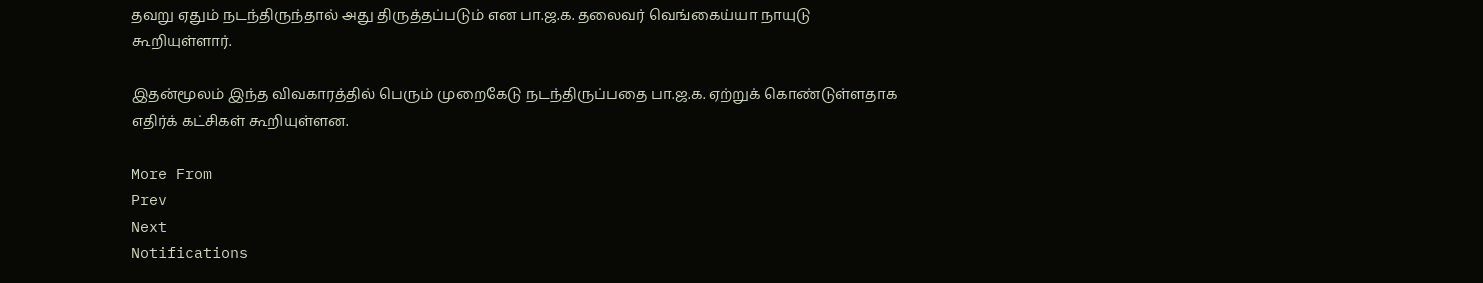தவறு ஏதும் நடந்திருந்தால் அது திருத்தப்படும் என பா.ஜ.க. தலைவர் வெங்கைய்யா நாயுடு கூறியுள்ளார்.

இதன்மூலம் இந்த விவகாரத்தில் பெரும் முறைகேடு நடந்திருப்பதை பா.ஜ.க. ஏற்றுக் கொண்டுள்ளதாக எதிர்க் கட்சிகள் கூறியுள்ளன.

More From
Prev
Next
Notifications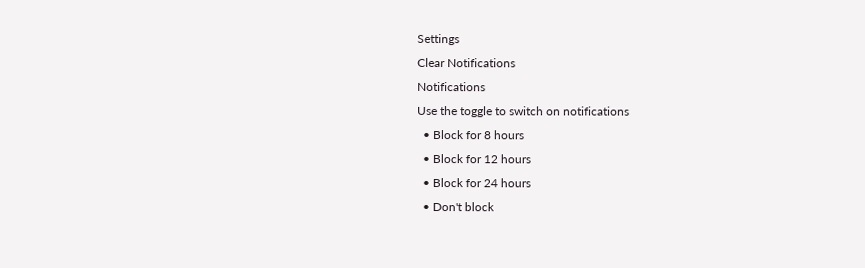Settings
Clear Notifications
Notifications
Use the toggle to switch on notifications
  • Block for 8 hours
  • Block for 12 hours
  • Block for 24 hours
  • Don't block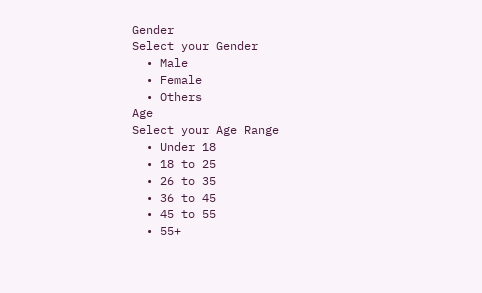Gender
Select your Gender
  • Male
  • Female
  • Others
Age
Select your Age Range
  • Under 18
  • 18 to 25
  • 26 to 35
  • 36 to 45
  • 45 to 55
  • 55+